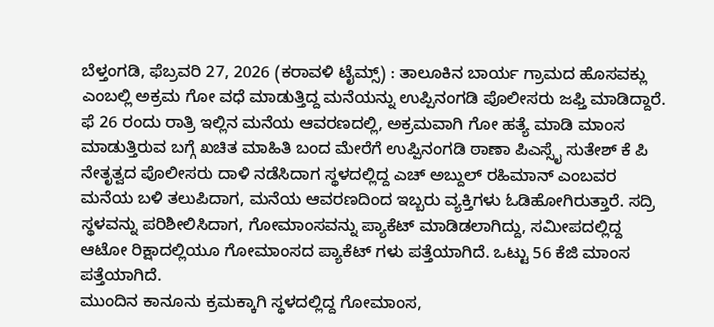ಬೆಳ್ತಂಗಡಿ, ಫೆಬ್ರವರಿ 27, 2026 (ಕರಾವಳಿ ಟೈಮ್ಸ್) : ತಾಲೂಕಿನ ಬಾರ್ಯ ಗ್ರಾಮದ ಹೊಸವಕ್ಲು ಎಂಬಲ್ಲಿ ಅಕ್ರಮ ಗೋ ವಧೆ ಮಾಡುತ್ತಿದ್ದ ಮನೆಯನ್ನು ಉಪ್ಪಿನಂಗಡಿ ಪೊಲೀಸರು ಜಫ್ತಿ ಮಾಡಿದ್ದಾರೆ.
ಫೆ 26 ರಂದು ರಾತ್ರಿ ಇಲ್ಲಿನ ಮನೆಯ ಆವರಣದಲ್ಲಿ, ಅಕ್ರಮವಾಗಿ ಗೋ ಹತ್ಯೆ ಮಾಡಿ ಮಾಂಸ ಮಾಡುತ್ತಿರುವ ಬಗ್ಗೆ ಖಚಿತ ಮಾಹಿತಿ ಬಂದ ಮೇರೆಗೆ ಉಪ್ಪಿನಂಗಡಿ ಠಾಣಾ ಪಿಎಸ್ಸೈ ಸುತೇಶ್ ಕೆ ಪಿ ನೇತೃತ್ವದ ಪೊಲೀಸರು ದಾಳಿ ನಡೆಸಿದಾಗ ಸ್ಥಳದಲ್ಲಿದ್ದ ಎಚ್ ಅಬ್ದುಲ್ ರಹಿಮಾನ್ ಎಂಬವರ ಮನೆಯ ಬಳಿ ತಲುಪಿದಾಗ, ಮನೆಯ ಆವರಣದಿಂದ ಇಬ್ಬರು ವ್ಯಕ್ತಿಗಳು ಓಡಿಹೋಗಿರುತ್ತಾರೆ. ಸದ್ರಿ ಸ್ಥಳವನ್ನು ಪರಿಶೀಲಿಸಿದಾಗ, ಗೋಮಾಂಸವನ್ನು ಪ್ಯಾಕೆಟ್ ಮಾಡಿಡಲಾಗಿದ್ದು, ಸಮೀಪದಲ್ಲಿದ್ದ ಆಟೋ ರಿಕ್ಷಾದಲ್ಲಿಯೂ ಗೋಮಾಂಸದ ಪ್ಯಾಕೆಟ್ ಗಳು ಪತ್ತೆಯಾಗಿದೆ. ಒಟ್ಟು 56 ಕೆಜಿ ಮಾಂಸ ಪತ್ತೆಯಾಗಿದೆ.
ಮುಂದಿನ ಕಾನೂನು ಕ್ರಮಕ್ಕಾಗಿ ಸ್ಥಳದಲ್ಲಿದ್ದ ಗೋಮಾಂಸ,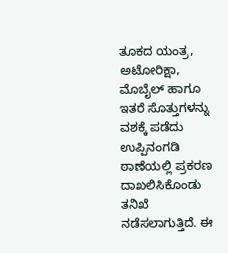ತೂಕದ ಯಂತ್ರ, ಅಟೋರಿಕ್ಷಾ, ಮೊಬೈಲ್ ಹಾಗೂ ಇತರೆ ಸೊತ್ತುಗಳನ್ನು ವಶಕ್ಕೆ ಪಡೆದು ಉಪ್ಪಿನಂಗಡಿ ಠಾಣೆಯಲ್ಲಿ ಪ್ರಕರಣ ದಾಖಲಿಸಿಕೊಂಡು ತನಿಖೆ ನಡೆಸಲಾಗುತ್ತಿದೆ. ಈ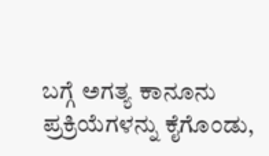ಬಗ್ಗೆ ಅಗತ್ಯ ಕಾನೂನು ಪ್ರಕ್ರಿಯೆಗಳನ್ನು ಕೈಗೊಂಡು,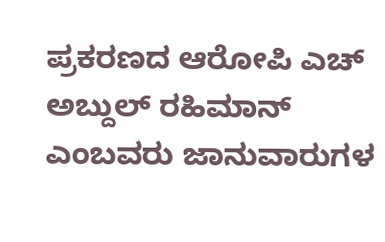ಪ್ರಕರಣದ ಆರೋಪಿ ಎಚ್ ಅಬ್ದುಲ್ ರಹಿಮಾನ್ ಎಂಬವರು ಜಾನುವಾರುಗಳ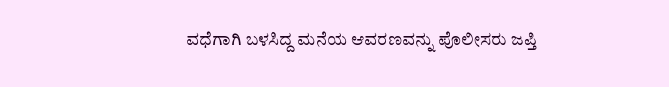ವಧೆಗಾಗಿ ಬಳಸಿದ್ದ ಮನೆಯ ಆವರಣವನ್ನು ಪೊಲೀಸರು ಜಪ್ತಿ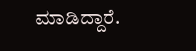ಮಾಡಿದ್ದಾರೆ.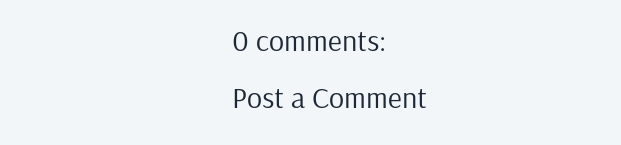0 comments:
Post a Comment